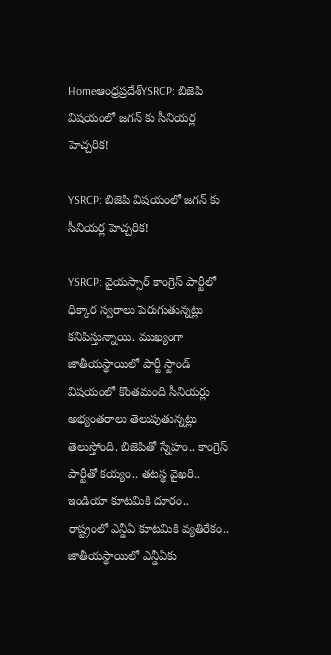Homeఆంధ్రప్రదేశ్‌YSRCP: బిజెపి విషయంలో జగన్ కు సీనియర్ల హెచ్చరిక!

YSRCP: బిజెపి విషయంలో జగన్ కు సీనియర్ల హెచ్చరిక!

YSRCP: వైయస్సార్ కాంగ్రెస్ పార్టీలో ధిక్కార స్వరాలు పెరుగుతున్నట్లు కనిపిస్తున్నాయి. ముఖ్యంగా జాతీయస్థాయిలో పార్టీ స్టాండ్ విషయంలో కొంతమంది సీనియర్లు అభ్యంతరాలు తెలుపుతున్నట్లు తెలుస్తోంది. బిజెపితో స్నేహం.. కాంగ్రెస్ పార్టీతో కయ్యం.. తటస్థ వైఖరి.. ఇండియా కూటమికి దూరం.. రాష్ట్రంలో ఎన్డీఏ కూటమికి వ్యతిరేకం.. జాతీయస్థాయిలో ఎన్డీఏకు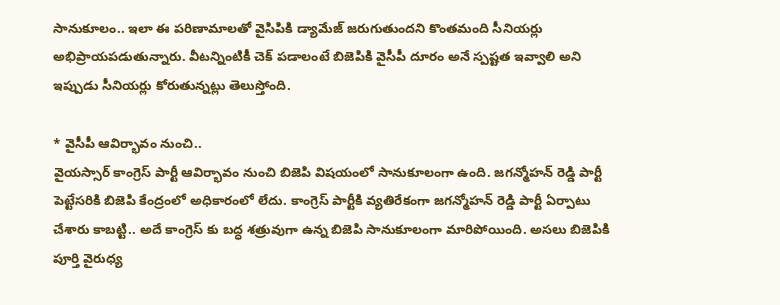సానుకూలం.. ఇలా ఈ పరిణామాలతో వైసిపికి డ్యామేజ్ జరుగుతుందని కొంతమంది సీనియర్లు అభిప్రాయపడుతున్నారు. వీటన్నింటికీ చెక్ పడాలంటే బిజెపికి వైసీపీ దూరం అనే స్పష్టత ఇవ్వాలి అని ఇప్పుడు సీనియర్లు కోరుతున్నట్లు తెలుస్తోంది.

* వైసీపీ ఆవిర్భావం నుంచి..
వైయస్సార్ కాంగ్రెస్ పార్టీ ఆవిర్భావం నుంచి బిజెపి విషయంలో సానుకూలంగా ఉంది. జగన్మోహన్ రెడ్డి పార్టీ పెట్టేసరికి బిజెపి కేంద్రంలో అధికారంలో లేదు. కాంగ్రెస్ పార్టీకి వ్యతిరేకంగా జగన్మోహన్ రెడ్డి పార్టీ ఏర్పాటు చేశారు కాబట్టి.. అదే కాంగ్రెస్ కు బద్ధ శత్రువుగా ఉన్న బిజెపి సానుకూలంగా మారిపోయింది. అసలు బిజెపికి పూర్తి వైరుధ్య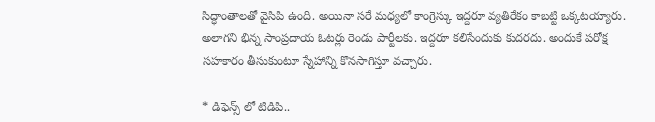సిద్ధాంతాలతో వైసిపి ఉంది. అయినా సరే మధ్యలో కాంగ్రెస్కు ఇద్దరూ వ్యతిరేకం కాబట్టి ఒక్కటయ్యారు. అలాగని భిన్న సాంప్రదాయ ఓటర్లు రెండు పార్టీలకు. ఇద్దరూ కలిసేందుకు కుదరదు. అందుకే పరోక్ష సహకారం తీసుకుంటూ స్నేహాన్ని కొనసాగిస్తూ వచ్చారు.

* డిఫెన్స్ లో టిడిపి..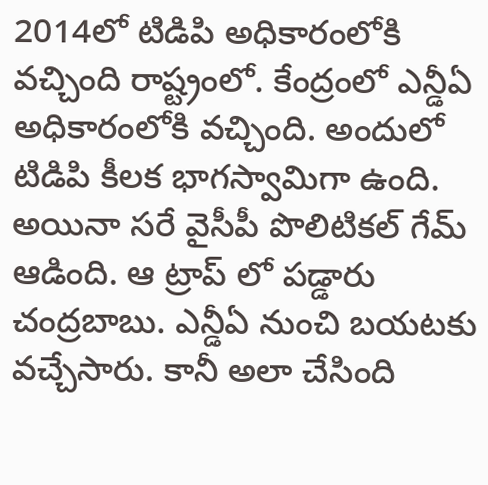2014లో టిడిపి అధికారంలోకి వచ్చింది రాష్ట్రంలో. కేంద్రంలో ఎన్డీఏ అధికారంలోకి వచ్చింది. అందులో టిడిపి కీలక భాగస్వామిగా ఉంది. అయినా సరే వైసీపీ పొలిటికల్ గేమ్ ఆడింది. ఆ ట్రాప్ లో పడ్డారు చంద్రబాబు. ఎన్డీఏ నుంచి బయటకు వచ్చేసారు. కానీ అలా చేసింది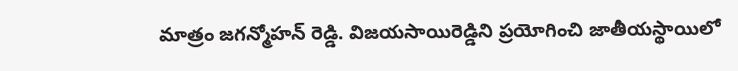మాత్రం జగన్మోహన్ రెడ్డి. విజయసాయిరెడ్డిని ప్రయోగించి జాతీయస్థాయిలో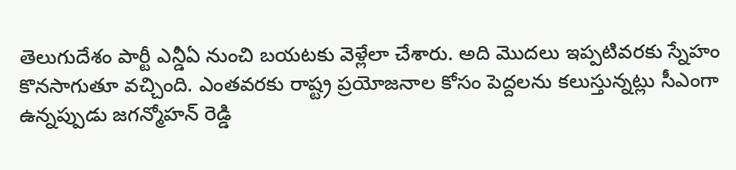తెలుగుదేశం పార్టీ ఎన్డీఏ నుంచి బయటకు వెళ్లేలా చేశారు. అది మొదలు ఇప్పటివరకు స్నేహం కొనసాగుతూ వచ్చింది. ఎంతవరకు రాష్ట్ర ప్రయోజనాల కోసం పెద్దలను కలుస్తున్నట్లు సీఎంగా ఉన్నప్పుడు జగన్మోహన్ రెడ్డి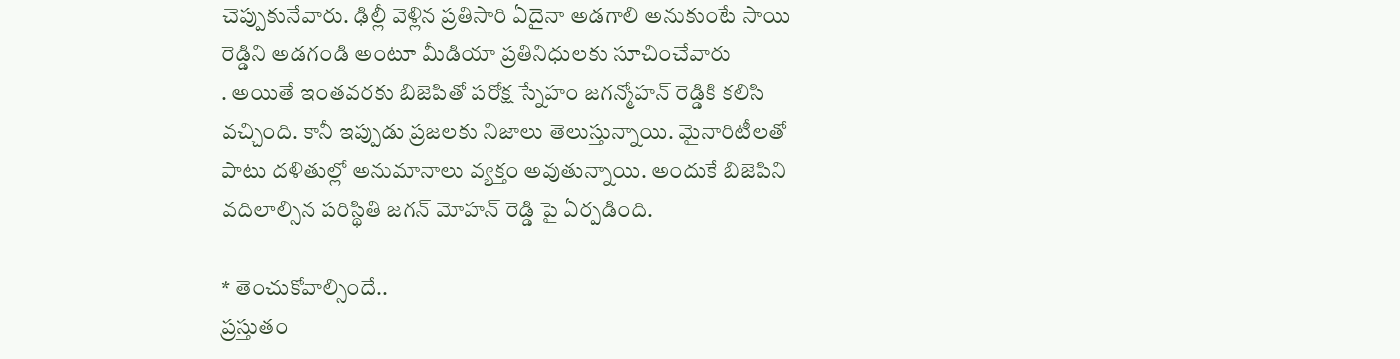చెప్పుకునేవారు. ఢిల్లీ వెళ్లిన ప్రతిసారి ఏదైనా అడగాలి అనుకుంటే సాయి రెడ్డిని అడగండి అంటూ మీడియా ప్రతినిధులకు సూచించేవారు
. అయితే ఇంతవరకు బిజెపితో పరోక్ష స్నేహం జగన్మోహన్ రెడ్డికి కలిసి వచ్చింది. కానీ ఇప్పుడు ప్రజలకు నిజాలు తెలుస్తున్నాయి. మైనారిటీలతో పాటు దళితుల్లో అనుమానాలు వ్యక్తం అవుతున్నాయి. అందుకే బిజెపిని వదిలాల్సిన పరిస్థితి జగన్ మోహన్ రెడ్డి పై ఏర్పడింది.

* తెంచుకోవాల్సిందే..
ప్రస్తుతం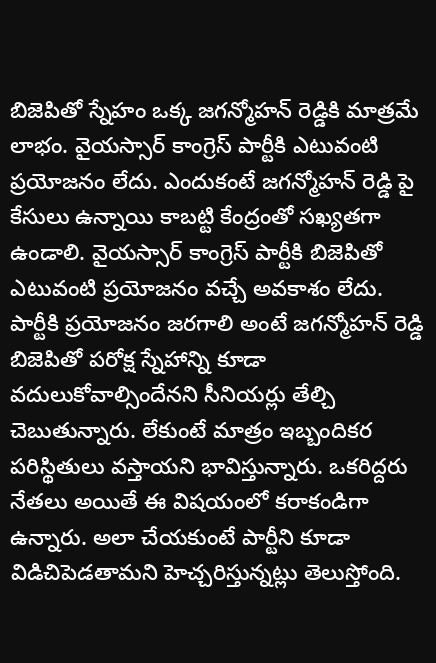బిజెపితో స్నేహం ఒక్క జగన్మోహన్ రెడ్డికి మాత్రమే లాభం. వైయస్సార్ కాంగ్రెస్ పార్టీకి ఎటువంటి ప్రయోజనం లేదు. ఎందుకంటే జగన్మోహన్ రెడ్డి పై కేసులు ఉన్నాయి కాబట్టి కేంద్రంతో సఖ్యతగా ఉండాలి. వైయస్సార్ కాంగ్రెస్ పార్టీకి బిజెపితో ఎటువంటి ప్రయోజనం వచ్చే అవకాశం లేదు. పార్టీకి ప్రయోజనం జరగాలి అంటే జగన్మోహన్ రెడ్డి బిజెపితో పరోక్ష స్నేహాన్ని కూడా వదులుకోవాల్సిందేనని సీనియర్లు తేల్చి చెబుతున్నారు. లేకుంటే మాత్రం ఇబ్బందికర పరిస్థితులు వస్తాయని భావిస్తున్నారు. ఒకరిద్దరు నేతలు అయితే ఈ విషయంలో కరాకండిగా ఉన్నారు. అలా చేయకుంటే పార్టీని కూడా విడిచిపెడతామని హెచ్చరిస్తున్నట్లు తెలుస్తోంది.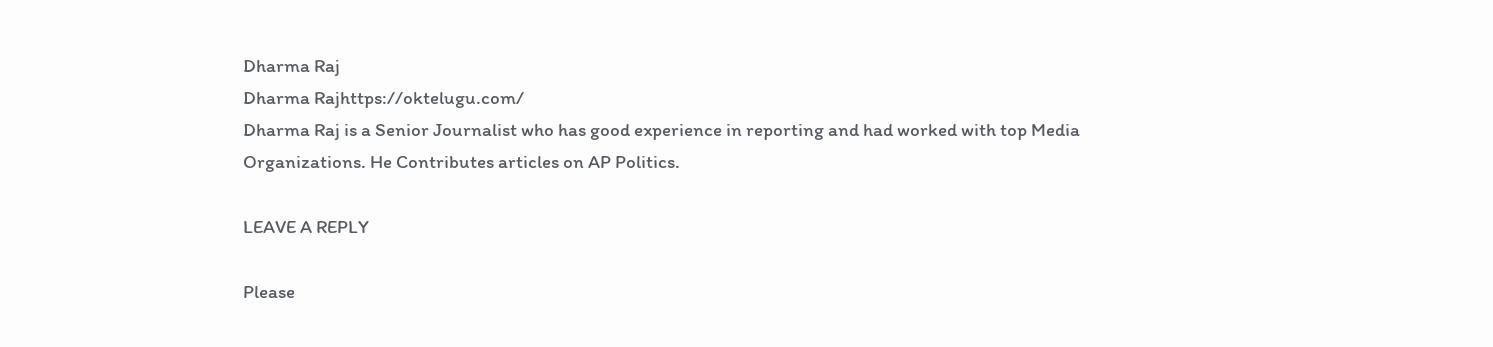Dharma Raj
Dharma Rajhttps://oktelugu.com/
Dharma Raj is a Senior Journalist who has good experience in reporting and had worked with top Media Organizations. He Contributes articles on AP Politics.

LEAVE A REPLY

Please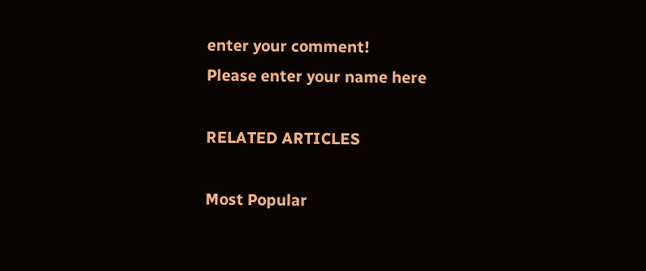enter your comment!
Please enter your name here

RELATED ARTICLES

Most Popular